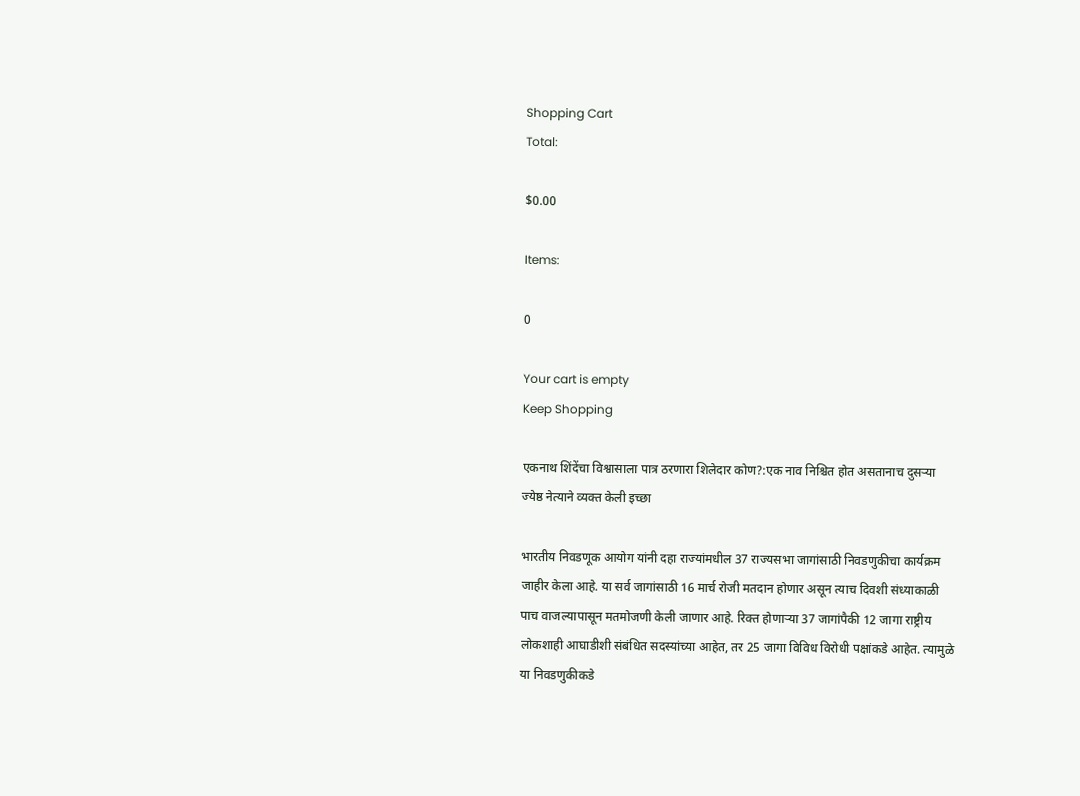Shopping Cart
Total:

$0.00

Items:

0

Your cart is empty
Keep Shopping

एकनाथ शिंदेंचा विश्वासाला पात्र ठरणारा शिलेदार कोण?:एक नाव निश्चित होत असतानाच दुसऱ्या ज्येष्ठ नेत्याने व्यक्त केली इच्छा

भारतीय निवडणूक आयोग यांनी दहा राज्यांमधील 37 राज्यसभा जागांसाठी निवडणुकीचा कार्यक्रम जाहीर केला आहे. या सर्व जागांसाठी 16 मार्च रोजी मतदान होणार असून त्याच दिवशी संध्याकाळी पाच वाजल्यापासून मतमोजणी केली जाणार आहे. रिक्त होणाऱ्या 37 जागांपैकी 12 जागा राष्ट्रीय लोकशाही आघाडीशी संबंधित सदस्यांच्या आहेत, तर 25 जागा विविध विरोधी पक्षांकडे आहेत. त्यामुळे या निवडणुकीकडे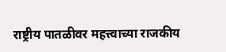राष्ट्रीय पातळीवर महत्त्वाच्या राजकीय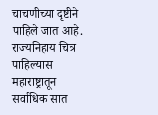चाचणीच्या दृष्टीने पाहिले जात आहे. राज्यनिहाय चित्र पाहिल्यास महाराष्ट्रातून सर्वाधिक सात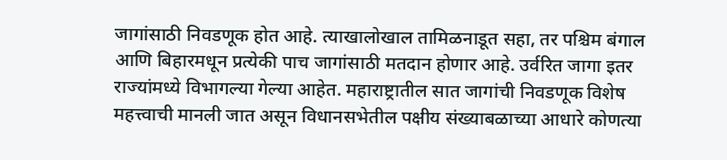जागांसाठी निवडणूक होत आहे. त्याखालोखाल तामिळनाडूत सहा, तर पश्चिम बंगाल आणि बिहारमधून प्रत्येकी पाच जागांसाठी मतदान होणार आहे. उर्वरित जागा इतर राज्यांमध्ये विभागल्या गेल्या आहेत. महाराष्ट्रातील सात जागांची निवडणूक विशेष महत्त्वाची मानली जात असून विधानसभेतील पक्षीय संख्याबळाच्या आधारे कोणत्या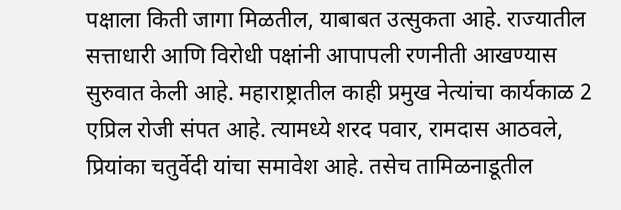पक्षाला किती जागा मिळतील, याबाबत उत्सुकता आहे. राज्यातील सत्ताधारी आणि विरोधी पक्षांनी आपापली रणनीती आखण्यास सुरुवात केली आहे. महाराष्ट्रातील काही प्रमुख नेत्यांचा कार्यकाळ 2 एप्रिल रोजी संपत आहे. त्यामध्ये शरद पवार, रामदास आठवले, प्रियांका चतुर्वेदी यांचा समावेश आहे. तसेच तामिळनाडूतील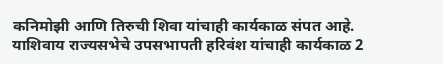कनिमोझी आणि तिरुची शिवा यांचाही कार्यकाळ संपत आहे. याशिवाय राज्यसभेचे उपसभापती हरिवंश यांचाही कार्यकाळ 2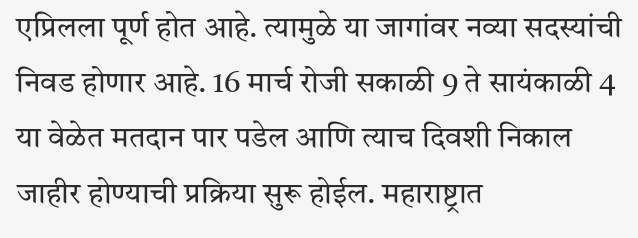एप्रिलला पूर्ण होत आहे. त्यामुळे या जागांवर नव्या सदस्यांची निवड होणार आहे. 16 मार्च रोजी सकाळी 9 ते सायंकाळी 4 या वेळेत मतदान पार पडेल आणि त्याच दिवशी निकाल जाहीर होण्याची प्रक्रिया सुरू होईल. महाराष्ट्रात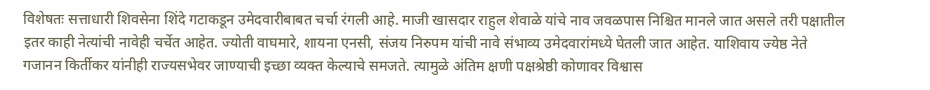विशेषतः सत्ताधारी शिवसेना शिंदे गटाकडून उमेदवारीबाबत चर्चा रंगली आहे. माजी खासदार राहुल शेवाळे यांचे नाव जवळपास निश्चित मानले जात असले तरी पक्षातील इतर काही नेत्यांची नावेही चर्चेत आहेत. ज्योती वाघमारे, शायना एनसी, संजय निरुपम यांची नावे संभाव्य उमेदवारांमध्ये घेतली जात आहेत. याशिवाय ज्येष्ठ नेते गजानन किर्तीकर यांनीही राज्यसभेवर जाण्याची इच्छा व्यक्त केल्याचे समजते. त्यामुळे अंतिम क्षणी पक्षश्रेष्ठी कोणावर विश्वास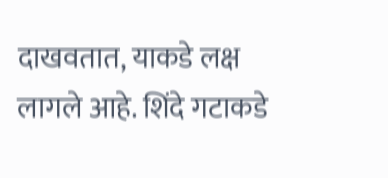दाखवतात, याकडे लक्ष लागले आहे. शिंदे गटाकडे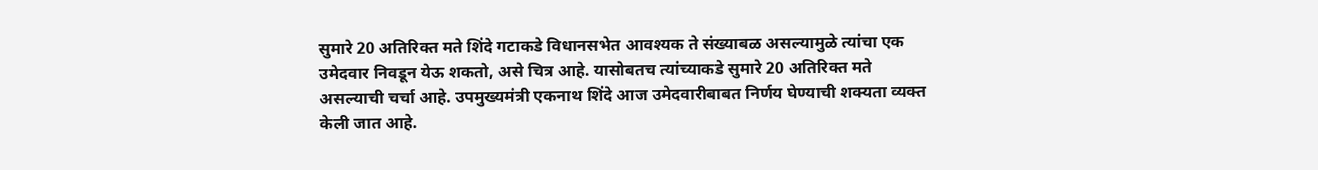सुमारे 20 अतिरिक्त मते शिंदे गटाकडे विधानसभेत आवश्यक ते संख्याबळ असल्यामुळे त्यांचा एक उमेदवार निवडून येऊ शकतो, असे चित्र आहे. यासोबतच त्यांच्याकडे सुमारे 20 अतिरिक्त मते असल्याची चर्चा आहे. उपमुख्यमंत्री एकनाथ शिंदे आज उमेदवारीबाबत निर्णय घेण्याची शक्यता व्यक्त केली जात आहे.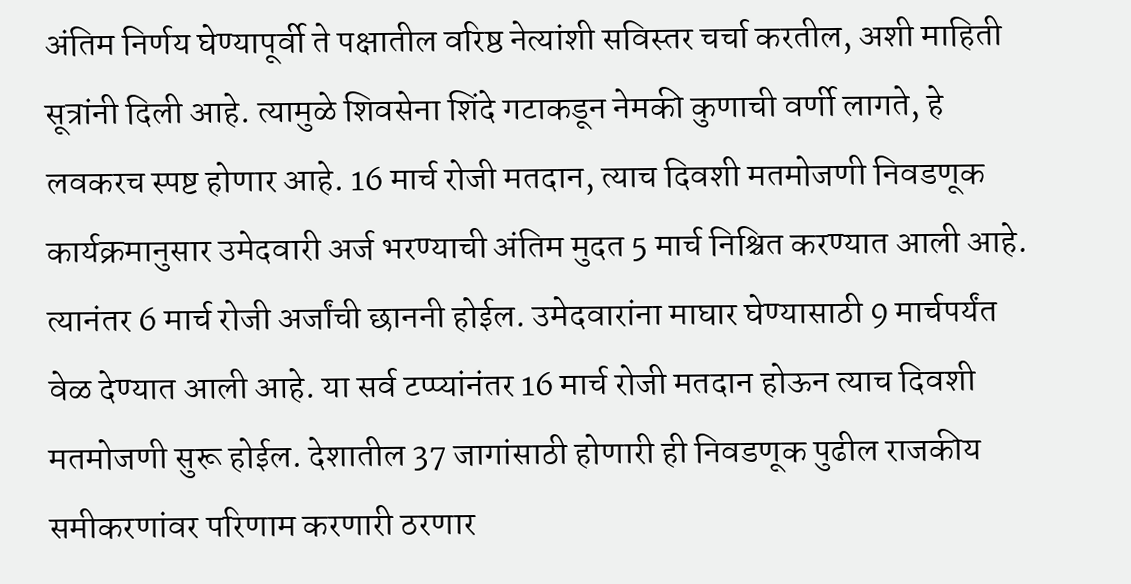अंतिम निर्णय घेण्यापूर्वी ते पक्षातील वरिष्ठ नेत्यांशी सविस्तर चर्चा करतील, अशी माहिती सूत्रांनी दिली आहे. त्यामुळे शिवसेना शिंदे गटाकडून नेमकी कुणाची वर्णी लागते, हे लवकरच स्पष्ट होणार आहे. 16 मार्च रोजी मतदान, त्याच दिवशी मतमोजणी निवडणूक कार्यक्रमानुसार उमेदवारी अर्ज भरण्याची अंतिम मुदत 5 मार्च निश्चित करण्यात आली आहे. त्यानंतर 6 मार्च रोजी अर्जांची छाननी होईल. उमेदवारांना माघार घेण्यासाठी 9 मार्चपर्यंत वेळ देण्यात आली आहे. या सर्व टप्प्यांनंतर 16 मार्च रोजी मतदान होऊन त्याच दिवशी मतमोजणी सुरू होईल. देशातील 37 जागांसाठी होणारी ही निवडणूक पुढील राजकीय समीकरणांवर परिणाम करणारी ठरणार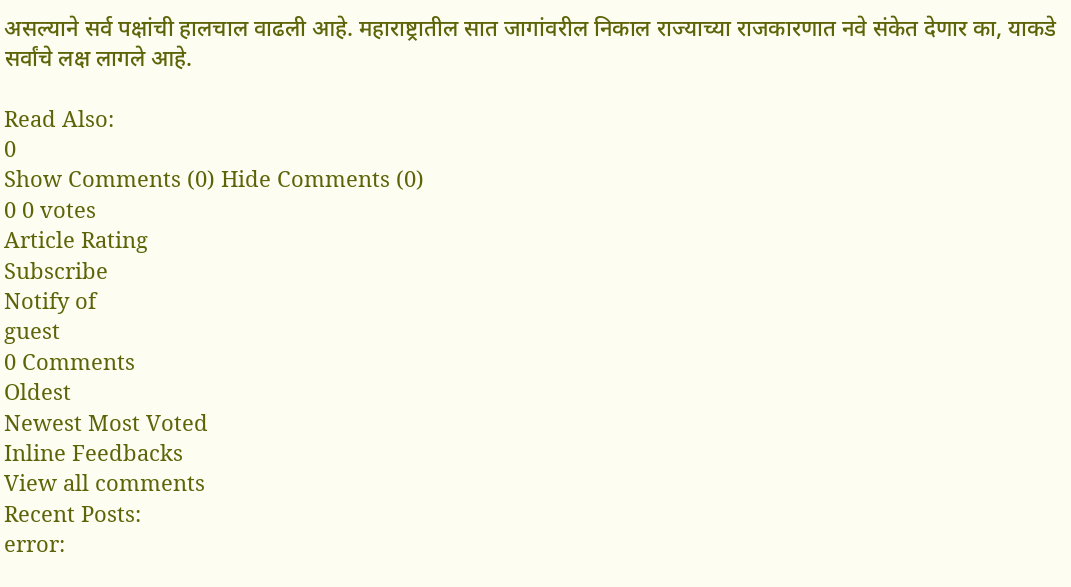असल्याने सर्व पक्षांची हालचाल वाढली आहे. महाराष्ट्रातील सात जागांवरील निकाल राज्याच्या राजकारणात नवे संकेत देणार का, याकडे सर्वांचे लक्ष लागले आहे.

Read Also:
0
Show Comments (0) Hide Comments (0)
0 0 votes
Article Rating
Subscribe
Notify of
guest
0 Comments
Oldest
Newest Most Voted
Inline Feedbacks
View all comments
Recent Posts:
error: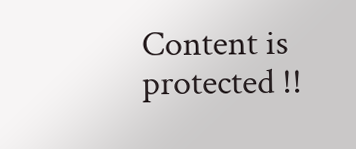Content is protected !!